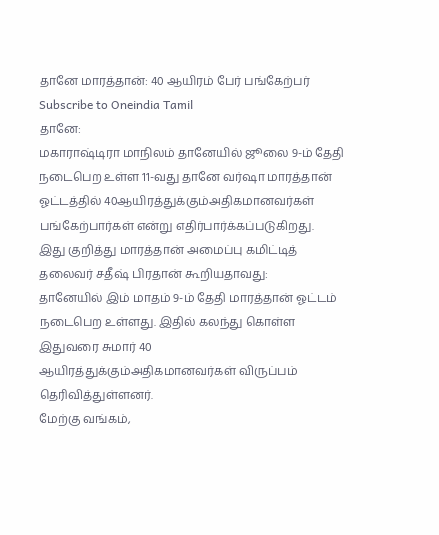தானே மாரத்தான்: 40 ஆயிரம் பேர் பங்கேற்பர்
Subscribe to Oneindia Tamil
தானே:
மகாராஷ்டிரா மாநிலம் தானேயில் ஜூலை 9-ம் தேதி நடைபெற உள்ள 11-வது தானே வர்ஷா மாரத்தான் ஓட்டத்தில் 40ஆயிரத்துக்கும்அதிகமானவர்கள் பங்கேற்பார்கள் என்று எதிர்பார்க்கப்படுகிறது.
இது குறித்து மாரத்தான் அமைப்பு கமிட்டித் தலைவர் சதீஷ் பிரதான் கூறியதாவது:
தானேயில் இம் மாதம் 9-ம் தேதி மாரத்தான் ஓட்டம் நடைபெற உள்ளது. இதில் கலந்து கொள்ள இதுவரை சுமார் 40 ஆயிரத்துக்கும்அதிகமானவர்கள் விருப்பம் தெரிவித்துள்ளனர்.
மேற்கு வங்கம்,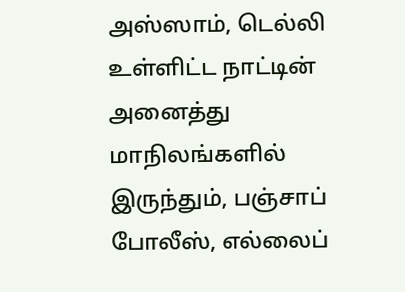அஸ்ஸாம், டெல்லி உள்ளிட்ட நாட்டின் அனைத்து மாநிலங்களில் இருந்தும், பஞ்சாப் போலீஸ், எல்லைப்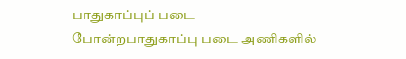பாதுகாப்புப் படை போன்றபாதுகாப்பு படை அணிகளில்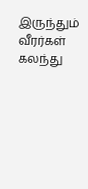இருந்தும் வீரர்கள் கலந்து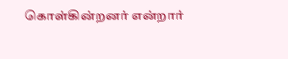கொள்கின்றனர் என்றார்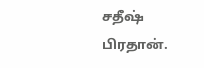சதீஷ் பிரதான்.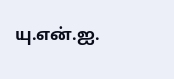யு.என்.ஐ.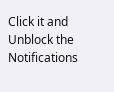Click it and Unblock the Notifications